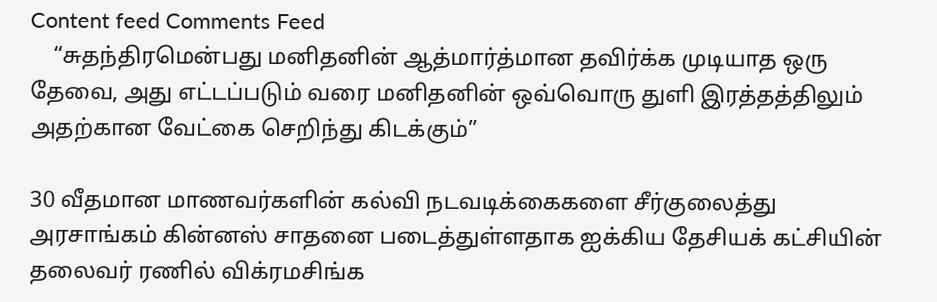Content feed Comments Feed
    “சுதந்திரமென்பது மனிதனின் ஆத்மார்த்மான தவிர்க்க முடியாத ஒரு தேவை, அது எட்டப்படும் வரை மனிதனின் ஒவ்வொரு துளி இரத்தத்திலும் அதற்கான வேட்கை செறிந்து கிடக்கும்”

30 வீதமான மாணவர்களின் கல்வி நடவடிக்கைகளை சீர்குலைத்து அரசாங்கம் கின்னஸ் சாதனை படைத்துள்ளதாக ஐக்கிய தேசியக் கட்சியின் தலைவர் ரணில் விக்ரமசிங்க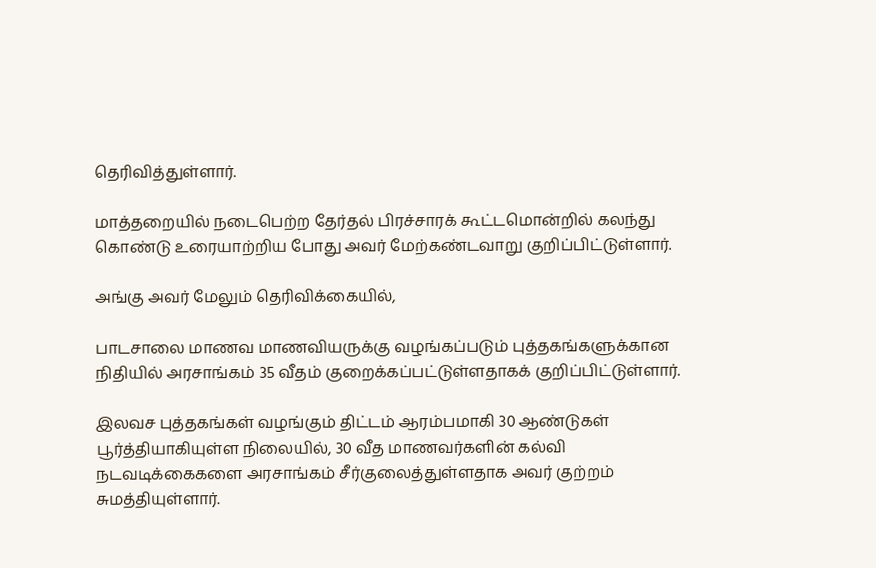தெரிவித்துள்ளார்.

மாத்தறையில் நடைபெற்ற தேர்தல் பிரச்சாரக் கூட்டமொன்றில் கலந்து கொண்டு உரையாற்றிய போது அவர் மேற்கண்டவாறு குறிப்பிட்டுள்ளார்.

அங்கு அவர் மேலும் தெரிவிக்கையில்,

பாடசாலை மாணவ மாணவியருக்கு வழங்கப்படும் புத்தகங்களுக்கான நிதியில் அரசாங்கம் 35 வீதம் குறைக்கப்பட்டுள்ளதாகக் குறிப்பிட்டுள்ளார்.

இலவச புத்தகங்கள் வழங்கும் திட்டம் ஆரம்பமாகி 30 ஆண்டுகள் பூர்த்தியாகியுள்ள நிலையில், 30 வீத மாணவர்களின் கல்வி நடவடிக்கைகளை அரசாங்கம் சீர்குலைத்துள்ளதாக அவர் குற்றம் சுமத்தியுள்ளார்.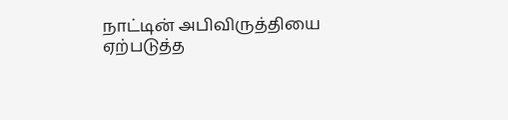நாட்டின் அபிவிருத்தியை ஏற்படுத்த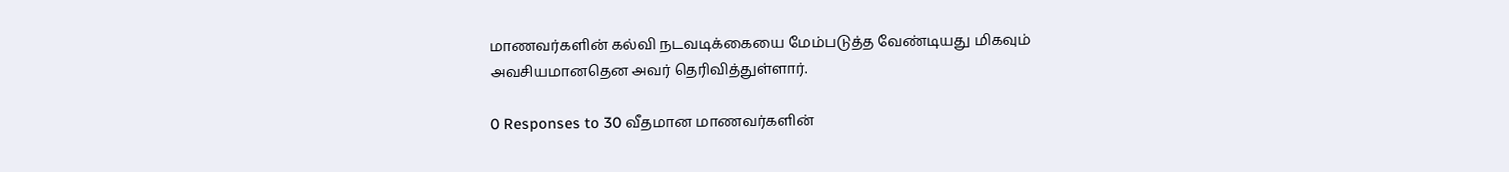மாணவர்களின் கல்வி நடவடிக்கையை மேம்படுத்த வேண்டியது மிகவும் அவசியமானதென அவர் தெரிவித்துள்ளார்.

0 Responses to 30 வீதமான மாணவர்களின்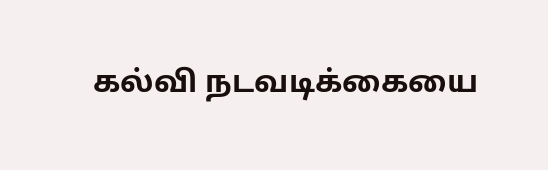கல்வி நடவடிக்கையை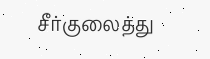சீர்குலைத்து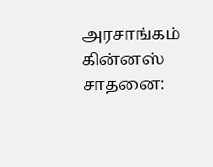அரசாங்கம் கின்னஸ் சாதனை: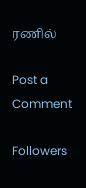ரணில்

Post a Comment

Followers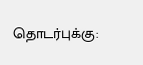தொடர்புக்கு: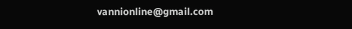vannionline@gmail.com